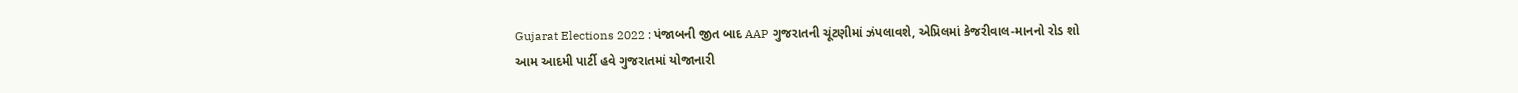Gujarat Elections 2022 : પંજાબની જીત બાદ AAP ગુજરાતની ચૂંટણીમાં ઝંપલાવશે, એપ્રિલમાં કેજરીવાલ-માનનો રોડ શો
આમ આદમી પાર્ટી હવે ગુજરાતમાં યોજાનારી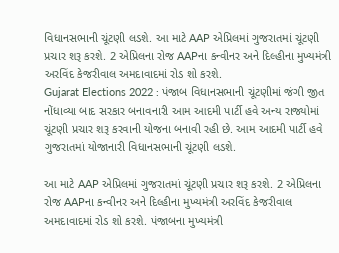વિધાનસભાની ચૂંટણી લડશે. આ માટે AAP એપ્રિલમાં ગુજરાતમાં ચૂંટણી પ્રચાર શરૂ કરશે. 2 એપ્રિલના રોજ AAPના કન્વીનર અને દિલ્હીના મુખ્યમંત્રી અરવિંદ કેજરીવાલ અમદાવાદમાં રોડ શો કરશે.
Gujarat Elections 2022 : પંજાબ વિધાનસભાની ચૂંટણીમાં જંગી જીત નોંધાવ્યા બાદ સરકાર બનાવનારી આમ આદમી પાર્ટી હવે અન્ય રાજ્યોમાં ચૂંટણી પ્રચાર શરૂ કરવાની યોજના બનાવી રહી છે. આમ આદમી પાર્ટી હવે ગુજરાતમાં યોજાનારી વિધાનસભાની ચૂંટણી લડશે.

આ માટે AAP એપ્રિલમાં ગુજરાતમાં ચૂંટણી પ્રચાર શરૂ કરશે. 2 એપ્રિલના રોજ AAPના કન્વીનર અને દિલ્હીના મુખ્યમંત્રી અરવિંદ કેજરીવાલ અમદાવાદમાં રોડ શો કરશે. પંજાબના મુખ્યમંત્રી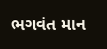ભગવંત માન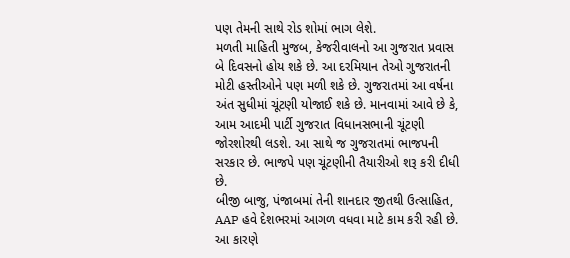પણ તેમની સાથે રોડ શોમાં ભાગ લેશે.
મળતી માહિતી મુજબ, કેજરીવાલનો આ ગુજરાત પ્રવાસ બે દિવસનો હોય શકે છે. આ દરમિયાન તેઓ ગુજરાતની મોટી હસ્તીઓને પણ મળી શકે છે. ગુજરાતમાં આ વર્ષના અંત સુધીમાં ચૂંટણી યોજાઈ શકે છે. માનવામાં આવે છે કે, આમ આદમી પાર્ટી ગુજરાત વિધાનસભાની ચૂંટણી જોરશોરથી લડશે. આ સાથે જ ગુજરાતમાં ભાજપની સરકાર છે. ભાજપે પણ ચૂંટણીની તૈયારીઓ શરૂ કરી દીધી છે.
બીજી બાજુ, પંજાબમાં તેની શાનદાર જીતથી ઉત્સાહિત, AAP હવે દેશભરમાં આગળ વધવા માટે કામ કરી રહી છે. આ કારણે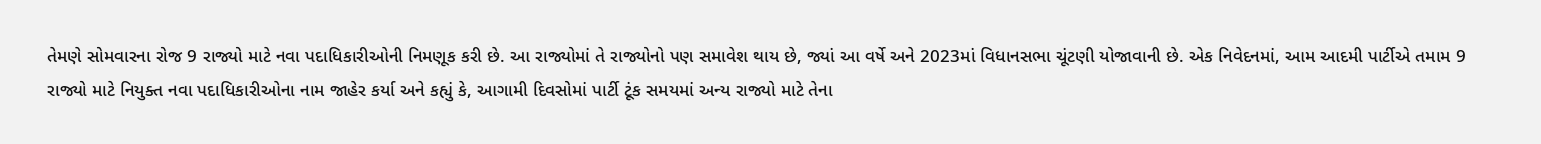તેમણે સોમવારના રોજ 9 રાજ્યો માટે નવા પદાધિકારીઓની નિમણૂક કરી છે. આ રાજ્યોમાં તે રાજ્યોનો પણ સમાવેશ થાય છે, જ્યાં આ વર્ષે અને 2023માં વિધાનસભા ચૂંટણી યોજાવાની છે. એક નિવેદનમાં, આમ આદમી પાર્ટીએ તમામ 9 રાજ્યો માટે નિયુક્ત નવા પદાધિકારીઓના નામ જાહેર કર્યા અને કહ્યું કે, આગામી દિવસોમાં પાર્ટી ટૂંક સમયમાં અન્ય રાજ્યો માટે તેના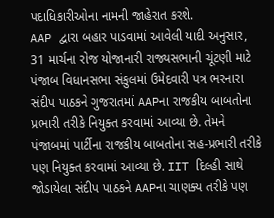પદાધિકારીઓના નામની જાહેરાત કરશે.
AAP દ્વારા બહાર પાડવામાં આવેલી યાદી અનુસાર, 31 માર્ચના રોજ યોજાનારી રાજ્યસભાની ચૂંટણી માટે પંજાબ વિધાનસભા સંકુલમાં ઉમેદવારી પત્ર ભરનારા સંદીપ પાઠકને ગુજરાતમાં AAPના રાજકીય બાબતોના પ્રભારી તરીકે નિયુક્ત કરવામાં આવ્યા છે. તેમને પંજાબમાં પાર્ટીના રાજકીય બાબતોના સહ-પ્રભારી તરીકે પણ નિયુક્ત કરવામાં આવ્યા છે. IIT દિલ્હી સાથે જોડાયેલા સંદીપ પાઠકને AAPના ચાણક્ય તરીકે પણ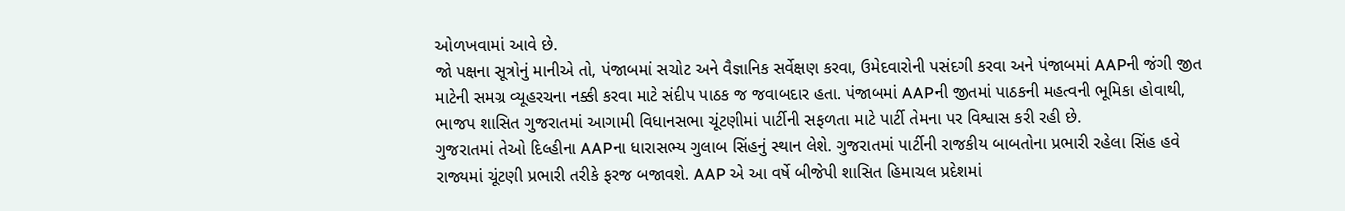ઓળખવામાં આવે છે.
જો પક્ષના સૂત્રોનું માનીએ તો, પંજાબમાં સચોટ અને વૈજ્ઞાનિક સર્વેક્ષણ કરવા, ઉમેદવારોની પસંદગી કરવા અને પંજાબમાં AAPની જંગી જીત માટેની સમગ્ર વ્યૂહરચના નક્કી કરવા માટે સંદીપ પાઠક જ જવાબદાર હતા. પંજાબમાં AAPની જીતમાં પાઠકની મહત્વની ભૂમિકા હોવાથી, ભાજપ શાસિત ગુજરાતમાં આગામી વિધાનસભા ચૂંટણીમાં પાર્ટીની સફળતા માટે પાર્ટી તેમના પર વિશ્વાસ કરી રહી છે.
ગુજરાતમાં તેઓ દિલ્હીના AAPના ધારાસભ્ય ગુલાબ સિંહનું સ્થાન લેશે. ગુજરાતમાં પાર્ટીની રાજકીય બાબતોના પ્રભારી રહેલા સિંહ હવે રાજ્યમાં ચૂંટણી પ્રભારી તરીકે ફરજ બજાવશે. AAP એ આ વર્ષે બીજેપી શાસિત હિમાચલ પ્રદેશમાં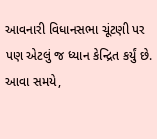આવનારી વિધાનસભા ચૂંટણી પર પણ એટલું જ ધ્યાન કેન્દ્રિત કર્યું છે. આવા સમયે,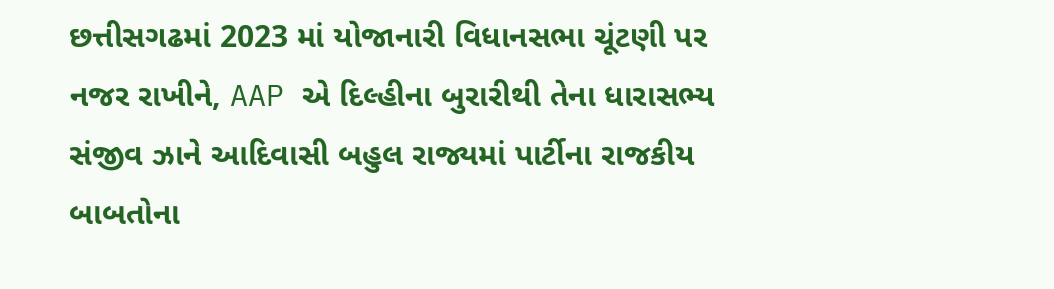છત્તીસગઢમાં 2023 માં યોજાનારી વિધાનસભા ચૂંટણી પર નજર રાખીને, AAP એ દિલ્હીના બુરારીથી તેના ધારાસભ્ય સંજીવ ઝાને આદિવાસી બહુલ રાજ્યમાં પાર્ટીના રાજકીય બાબતોના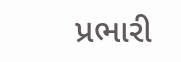પ્રભારી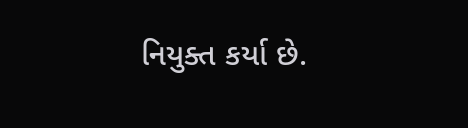નિયુક્ત કર્યા છે.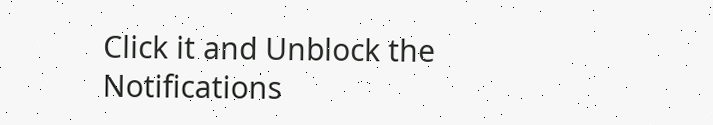Click it and Unblock the Notifications